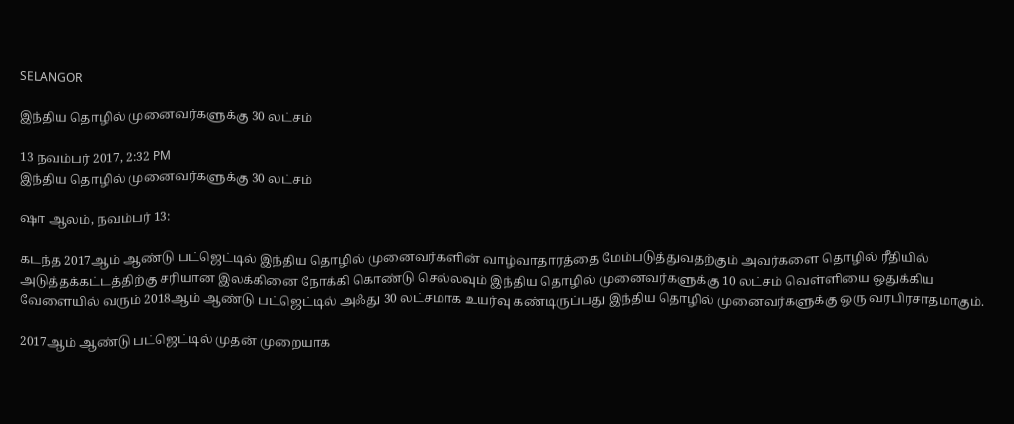SELANGOR

இந்திய தொழில் முனைவர்களுக்கு 30 லட்சம்

13 நவம்பர் 2017, 2:32 PM
இந்திய தொழில் முனைவர்களுக்கு 30 லட்சம்

ஷா ஆலம், நவம்பர் 13:

கடந்த 2017ஆம் ஆண்டு பட்ஜெட்டில் இந்திய தொழில் முனைவர்களின் வாழ்வாதாரத்தை மேம்படுத்துவதற்கும் அவர்களை தொழில் ரீதியில் அடுத்தக்கட்டத்திற்கு சரியான இலக்கினை நோக்கி கொண்டு செல்லவும் இந்திய தொழில் முனைவர்களுக்கு 10 லட்சம் வெள்ளியை ஒதுக்கிய வேளையில் வரும் 2018ஆம் ஆண்டு பட்ஜெட்டில் அஃது 30 லட்சமாக உயர்வு கண்டிருப்பது இந்திய தொழில் முனைவர்களுக்கு ஒரு வரபிரசாதமாகும்.

2017ஆம் ஆண்டு பட்ஜெட்டில் முதன் முறையாக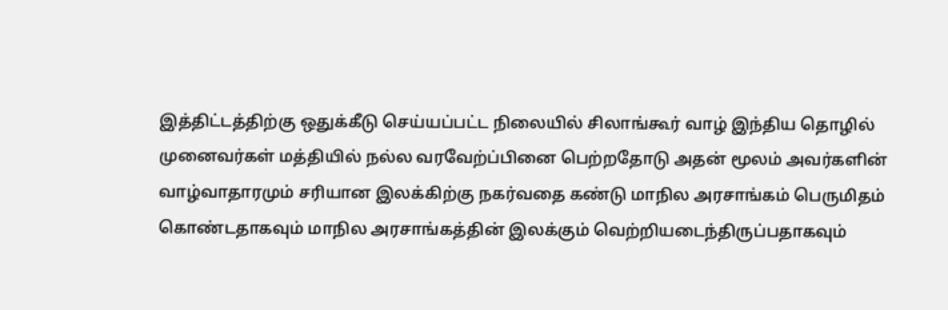இத்திட்டத்திற்கு ஒதுக்கீடு செய்யப்பட்ட நிலையில் சிலாங்கூர் வாழ் இந்திய தொழில் முனைவர்கள் மத்தியில் நல்ல வரவேற்ப்பினை பெற்றதோடு அதன் மூலம் அவர்களின் வாழ்வாதாரமும் சரியான இலக்கிற்கு நகர்வதை கண்டு மாநில அரசாங்கம் பெருமிதம் கொண்டதாகவும் மாநில அரசாங்கத்தின் இலக்கும் வெற்றியடைந்திருப்பதாகவும்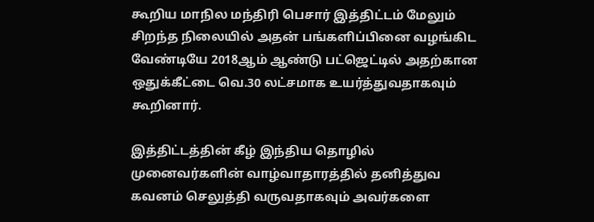கூறிய மாநில மந்திரி பெசார் இத்திட்டம் மேலும் சிறந்த நிலையில் அதன் பங்களிப்பினை வழங்கிட வேண்டியே 2018ஆம் ஆண்டு பட்ஜெட்டில் அதற்கான ஒதுக்கீட்டை வெ.30 லட்சமாக உயர்த்துவதாகவும் கூறினார்.

இத்திட்டத்தின் கீழ் இந்திய தொழில் முனைவர்களின் வாழ்வாதாரத்தில் தனித்துவ கவனம் செலுத்தி வருவதாகவும் அவர்களை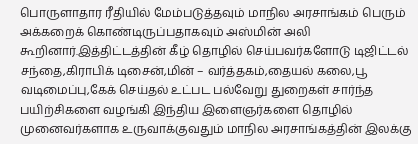பொருளாதார ரீதியில் மேம்படுத்தவும் மாநில அரசாங்கம் பெரும் அக்கறைக் கொண்டிருப்பதாகவும் அஸ்மின் அலி கூறினார்.இத்திட்டத்தின் கீழ் தொழில் செய்பவர்களோடு டிஜிட்டல் சந்தை,கிராபிக் டிசைன்,மின் – வர்த்தகம்,தையல் கலை,பூ வடிமைப்பு,கேக் செய்தல் உட்பட பல்வேறு துறைகள் சார்ந்த பயிற்சிகளை வழங்கி இந்திய இளைஞர்களை தொழில் முனைவர்களாக உருவாக்குவதும் மாநில அரசாங்கத்தின் இலக்கு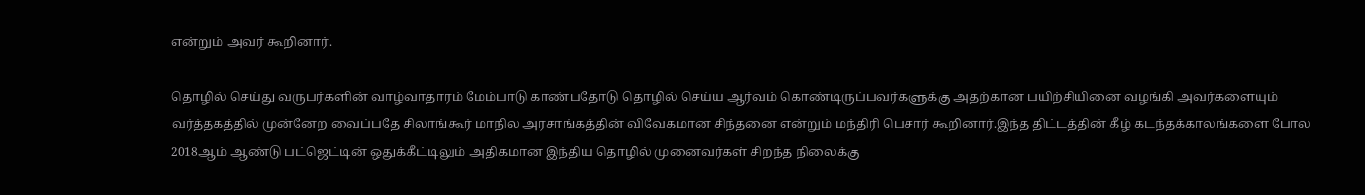என்றும் அவர் கூறினார்.

தொழில் செய்து வருபர்களின் வாழ்வாதாரம் மேம்பாடு காண்பதோடு தொழில் செய்ய ஆர்வம் கொண்டிருப்பவர்களுக்கு அதற்கான பயிற்சியினை வழங்கி அவர்களையும் வர்த்தகத்தில் முன்னேற வைப்பதே சிலாங்கூர் மாநில அரசாங்கத்தின் விவேகமான சிந்தனை என்றும் மந்திரி பெசார் கூறினார்.இந்த திட்டத்தின் கீழ் கடந்தக்காலங்களை போல 2018ஆம் ஆண்டு பட்ஜெட்டின் ஒதுக்கீட்டிலும் அதிகமான இந்திய தொழில் முனைவர்கள் சிறந்த நிலைக்கு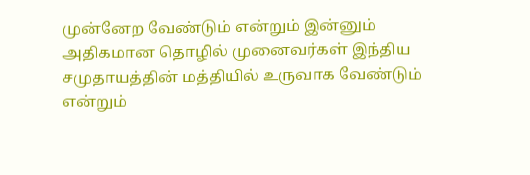முன்னேற வேண்டும் என்றும் இன்னும் அதிகமான தொழில் முனைவர்கள் இந்திய சமுதாயத்தின் மத்தியில் உருவாக வேண்டும் என்றும்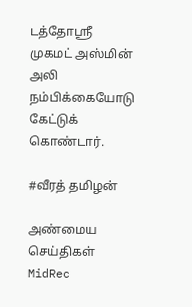டத்தோஸ்ரீ முகமட் அஸ்மின் அலி நம்பிக்கையோடு கேட்டுக் கொண்டார்.

#வீரத் தமிழன்

அண்மைய செய்திகள்
MidRec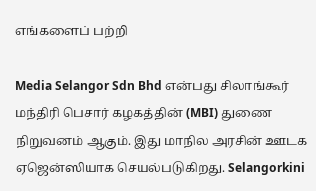எங்களைப் பற்றி

Media Selangor Sdn Bhd என்பது சிலாங்கூர் மந்திரி பெசார் கழகத்தின் (MBI) துணை நிறுவனம் ஆகும். இது மாநில அரசின் ஊடக ஏஜென்ஸியாக செயல்படுகிறது. Selangorkini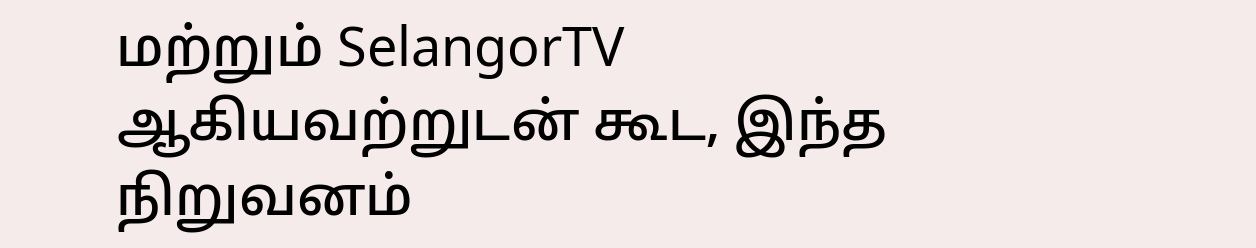மற்றும் SelangorTV ஆகியவற்றுடன் கூட, இந்த நிறுவனம்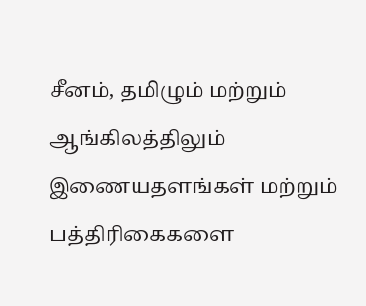சீனம், தமிழும் மற்றும் ஆங்கிலத்திலும் இணையதளங்கள் மற்றும் பத்திரிகைகளை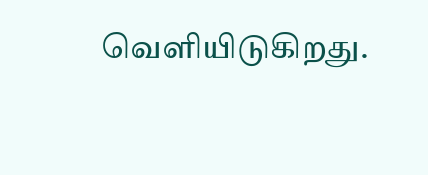வெளியிடுகிறது.